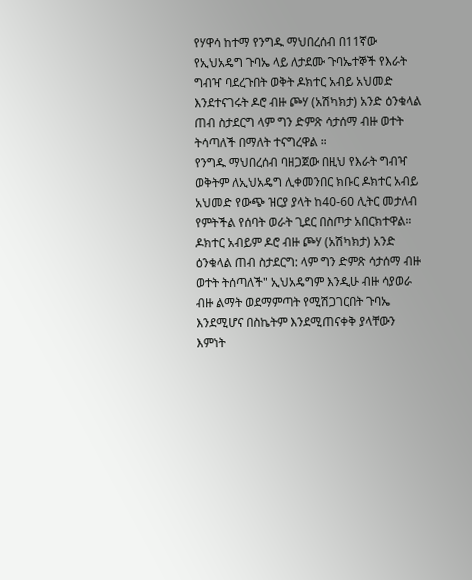የሃዋሳ ከተማ የንግዱ ማህበረሰብ በ11ኛው የኢህአዴግ ጉባኤ ላይ ለታደሙ ጉባኤተኞች የእራት ግብዣ ባደረጉበት ወቅት ዶክተር አብይ አህመድ እንደተናገሩት ዶሮ ብዙ ጮሃ (አሽካክታ) አንድ ዕንቁላል ጠብ ስታደርግ ላም ግን ድምጽ ሳታሰማ ብዙ ወተት ትሳጣለች በማለት ተናግረዋል ።
የንግዱ ማህበረሰብ ባዘጋጀው በዚህ የእራት ግብዣ ወቅትም ለኢህአዴግ ሊቀመንበር ክቡር ዶክተር አብይ አህመድ የውጭ ዝርያ ያላት ከ40-60 ሊትር መታለብ የምትችል የሰባት ወራት ጊደር በስጦታ አበርክተዋል።
ዶክተር አብይም ዶሮ ብዙ ጮሃ (አሽካክታ) አንድ ዕንቁላል ጠብ ስታደርግ: ላም ግን ድምጽ ሳታሰማ ብዙ ወተት ትሰጣለች" ኢህአዴግም እንዲሁ ብዙ ሳያወራ ብዙ ልማት ወደማምጣት የሚሽጋገርበት ጉባኤ እንደሚሆና በስኬትም እንደሚጠናቀቅ ያላቸውን እምነት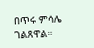በጥሩ ምሳሌ ገልጸዋል።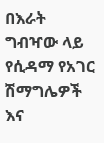በእራት ግብዣው ላይ የሲዳማ የአገር ሽማግሌዎች እና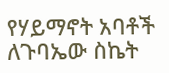የሃይማኖት አባቶች ለጉባኤው ስኬት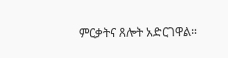ምርቃትና ጸሎት አድርገዋል።